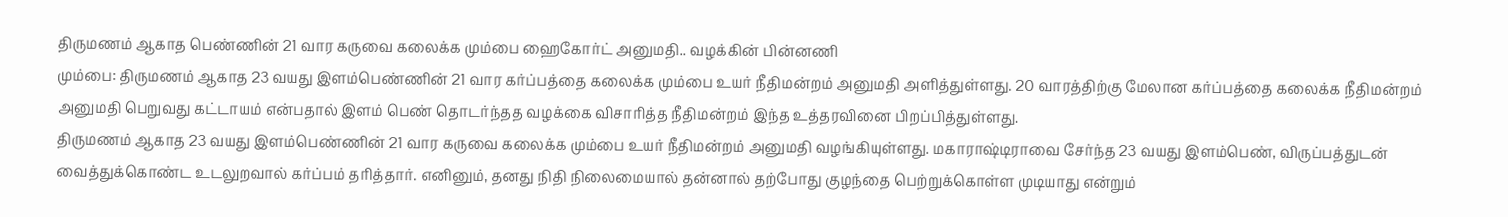திருமணம் ஆகாத பெண்ணின் 21 வார கருவை கலைக்க மும்பை ஹைகோர்ட் அனுமதி.. வழக்கின் பின்னணி
மும்பை: திருமணம் ஆகாத 23 வயது இளம்பெண்ணின் 21 வார கர்ப்பத்தை கலைக்க மும்பை உயர் நீதிமன்றம் அனுமதி அளித்துள்ளது. 20 வாரத்திற்கு மேலான கர்ப்பத்தை கலைக்க நீதிமன்றம் அனுமதி பெறுவது கட்டாயம் என்பதால் இளம் பெண் தொடர்ந்தத வழக்கை விசாரித்த நீதிமன்றம் இந்த உத்தரவினை பிறப்பித்துள்ளது.
திருமணம் ஆகாத 23 வயது இளம்பெண்ணின் 21 வார கருவை கலைக்க மும்பை உயர் நீதிமன்றம் அனுமதி வழங்கியுள்ளது. மகாராஷ்டிராவை சேர்ந்த 23 வயது இளம்பெண், விருப்பத்துடன் வைத்துக்கொண்ட உடலுறவால் கர்ப்பம் தரித்தார். எனினும், தனது நிதி நிலைமையால் தன்னால் தற்போது குழந்தை பெற்றுக்கொள்ள முடியாது என்றும்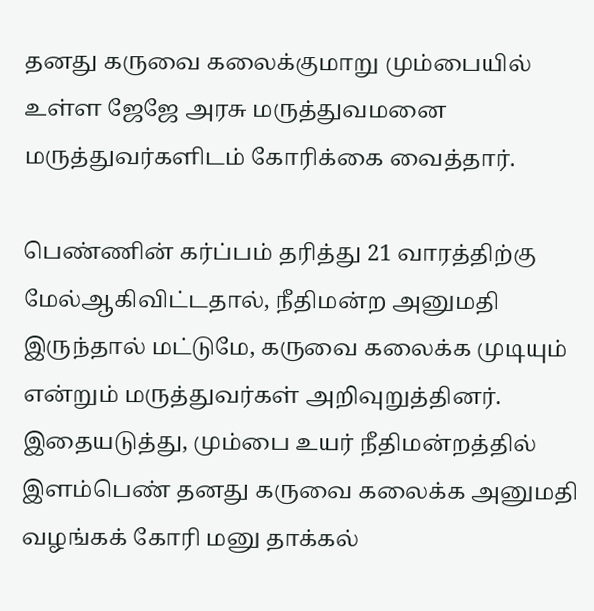தனது கருவை கலைக்குமாறு மும்பையில் உள்ள ஜேஜே அரசு மருத்துவமனை மருத்துவர்களிடம் கோரிக்கை வைத்தார்.

பெண்ணின் கர்ப்பம் தரித்து 21 வாரத்திற்கு மேல்ஆகிவிட்டதால், நீதிமன்ற அனுமதி இருந்தால் மட்டுமே, கருவை கலைக்க முடியும் என்றும் மருத்துவர்கள் அறிவுறுத்தினர். இதையடுத்து, மும்பை உயர் நீதிமன்றத்தில் இளம்பெண் தனது கருவை கலைக்க அனுமதி வழங்கக் கோரி மனு தாக்கல்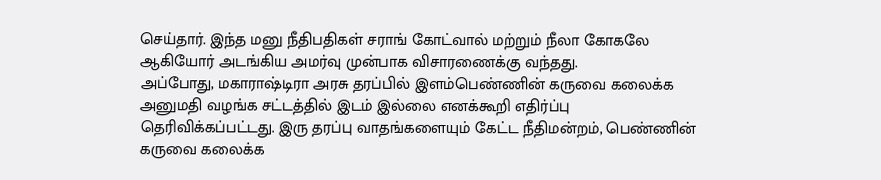செய்தார். இந்த மனு நீதிபதிகள் சராங் கோட்வால் மற்றும் நீலா கோகலே ஆகியோர் அடங்கிய அமர்வு முன்பாக விசாரணைக்கு வந்தது.
அப்போது, மகாராஷ்டிரா அரசு தரப்பில் இளம்பெண்ணின் கருவை கலைக்க அனுமதி வழங்க சட்டத்தில் இடம் இல்லை எனக்கூறி எதிர்ப்பு தெரிவிக்கப்பட்டது. இரு தரப்பு வாதங்களையும் கேட்ட நீதிமன்றம், பெண்ணின் கருவை கலைக்க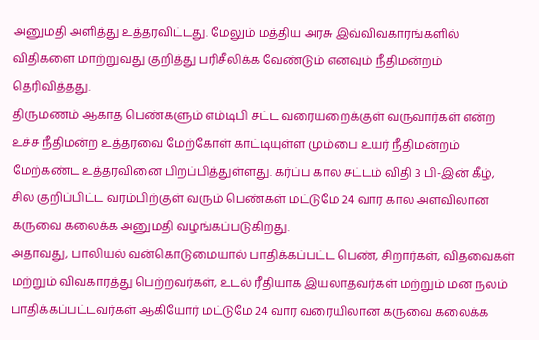அனுமதி அளித்து உத்தரவிட்டது. மேலும் மத்திய அரசு இவ்விவகாரங்களில் விதிகளை மாற்றுவது குறித்து பரிசீலிக்க வேண்டும் எனவும் நீதிமன்றம் தெரிவித்தது.
திருமணம் ஆகாத பெண்களும் எம்டிபி சட்ட வரையறைக்குள் வருவார்கள் என்ற உச்ச நீதிமன்ற உத்தரவை மேற்கோள் காட்டியுள்ள மும்பை உயர் நீதிமன்றம் மேற்கண்ட உத்தரவினை பிறப்பித்துள்ளது. கர்ப்ப கால சட்டம் விதி 3 பி-இன் கீழ், சில குறிப்பிட்ட வரம்பிற்குள் வரும் பெண்கள் மட்டுமே 24 வார கால அளவிலான கருவை கலைக்க அனுமதி வழங்கப்படுகிறது.
அதாவது, பாலியல் வன்கொடுமையால் பாதிக்கப்பட்ட பெண், சிறார்கள், விதவைகள் மற்றும் விவகாரத்து பெற்றவர்கள், உடல் ரீதியாக இயலாதவர்கள் மற்றும் மன நலம் பாதிக்கப்பட்டவர்கள் ஆகியோர் மட்டுமே 24 வார வரையிலான கருவை கலைக்க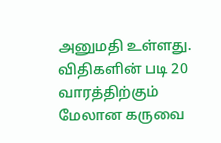அனுமதி உள்ளது. விதிகளின் படி 20 வாரத்திற்கும் மேலான கருவை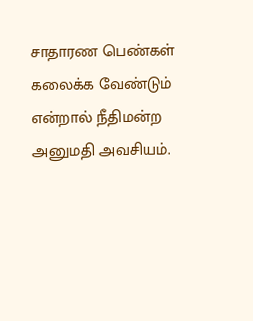சாதாரண பெண்கள் கலைக்க வேண்டும் என்றால் நீதிமன்ற அனுமதி அவசியம்.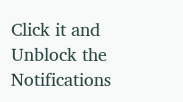Click it and Unblock the Notifications